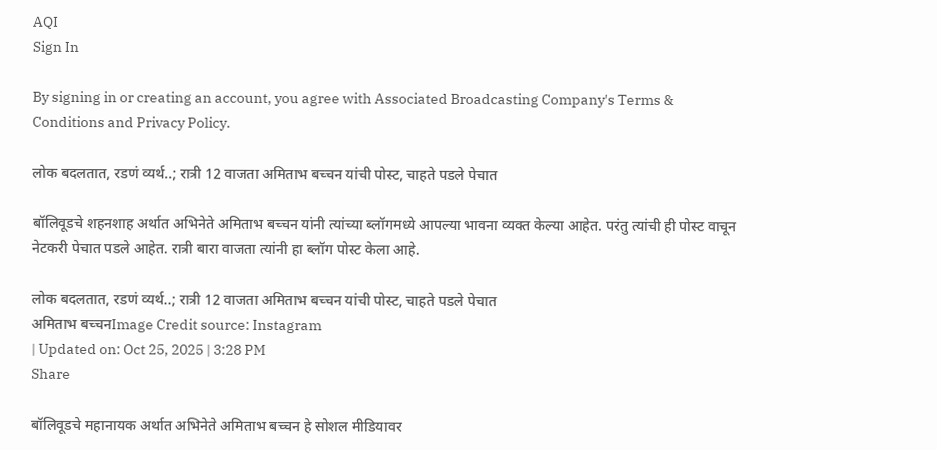AQI
Sign In

By signing in or creating an account, you agree with Associated Broadcasting Company's Terms & Conditions and Privacy Policy.

लोक बदलतात, रडणं व्यर्थ..; रात्री 12 वाजता अमिताभ बच्चन यांची पोस्ट, चाहते पडले पेचात

बॉलिवूडचे शहनशाह अर्थात अभिनेते अमिताभ बच्चन यांनी त्यांच्या ब्लॉगमध्ये आपल्या भावना व्यक्त केल्या आहेत. परंतु त्यांची ही पोस्ट वाचून नेटकरी पेचात पडले आहेत. रात्री बारा वाजता त्यांनी हा ब्लॉग पोस्ट केला आहे.

लोक बदलतात, रडणं व्यर्थ..; रात्री 12 वाजता अमिताभ बच्चन यांची पोस्ट, चाहते पडले पेचात
अमिताभ बच्चनImage Credit source: Instagram
| Updated on: Oct 25, 2025 | 3:28 PM
Share

बॉलिवूडचे महानायक अर्थात अभिनेते अमिताभ बच्चन हे सोशल मीडियावर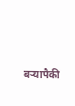बऱ्यापैकी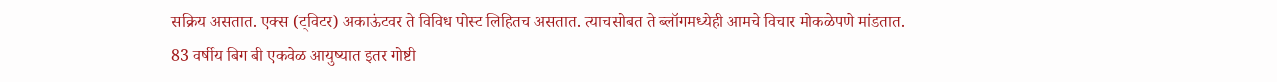सक्रिय असतात. एक्स (ट्विटर) अकाऊंटवर ते विविध पोस्ट लिहितच असतात. त्याचसोबत ते ब्लॉगमध्येही आमचे विचार मोकळेपणे मांडतात. 83 वर्षीय बिग बी एकवेळ आयुष्यात इतर गोष्टी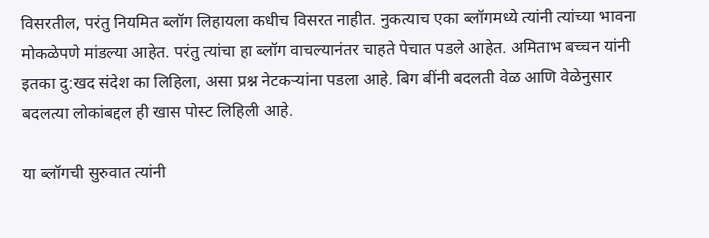विसरतील, परंतु नियमित ब्लॉग लिहायला कधीच विसरत नाहीत. नुकत्याच एका ब्लॉगमध्ये त्यांनी त्यांच्या भावना मोकळेपणे मांडल्या आहेत. परंतु त्यांचा हा ब्लॉग वाचल्यानंतर चाहते पेचात पडले आहेत. अमिताभ बच्चन यांनी इतका दु:खद संदेश का लिहिला, असा प्रश्न नेटकऱ्यांना पडला आहे. बिग बींनी बदलती वेळ आणि वेळेनुसार बदलत्या लोकांबद्दल ही खास पोस्ट लिहिली आहे.

या ब्लॉगची सुरुवात त्यांनी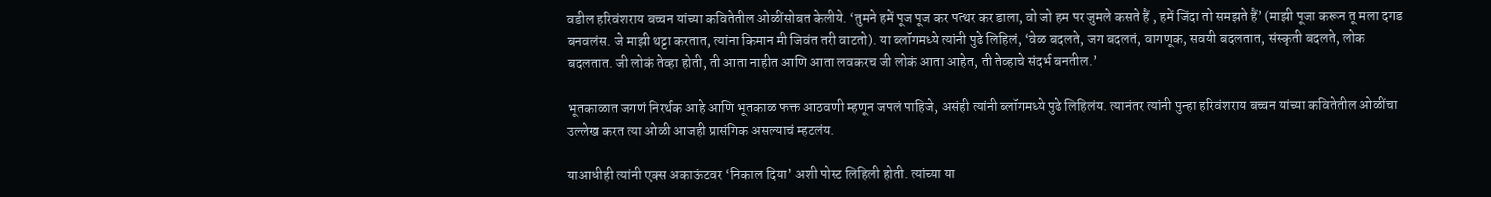वडील हरिवंशराय बच्चन यांच्या कवितेतील ओळींसोबत केलीये. ‘तुमने हमें पूज पूज कर पत्थर कर डाला, वो जो हम पर जुमले कसते हैं , हमें जिंदा तो समझते हैं’ (माझी पूजा करून तू मला दगड बनवलंस. जे माझी थट्टा करतात, त्यांना किमान मी जिवंत तरी वाटतो). या ब्लॉगमध्ये त्यांनी पुढे लिहिलं, ‘वेळ बदलते, जग बदलतं, वागणूक, सवयी बदलतात, संस्कृती बदलते, लोक बदलतात. जी लोकं तेव्हा होती, ती आता नाहीत आणि आता लवकरच जी लोकं आता आहेत, ती तेव्हाचे संदर्भ बनतील.’

भूतकाळात जगणं निरर्थक आहे आणि भूतकाळ फक्त आठवणी म्हणून जपलं पाहिजे, असंही त्यांनी ब्लॉगमध्ये पुढे लिहिलंय. त्यानंतर त्यांनी पुन्हा हरिवंशराय बच्चन यांच्या कवितेतील ओळींचा उल्लेख करत त्या ओळी आजही प्रासंगिक असल्याचं म्हटलंय.

याआधीही त्यांनी एक्स अकाऊंटवर ‘निकाल दिया’ अशी पोस्ट लिहिली होती. त्यांच्या या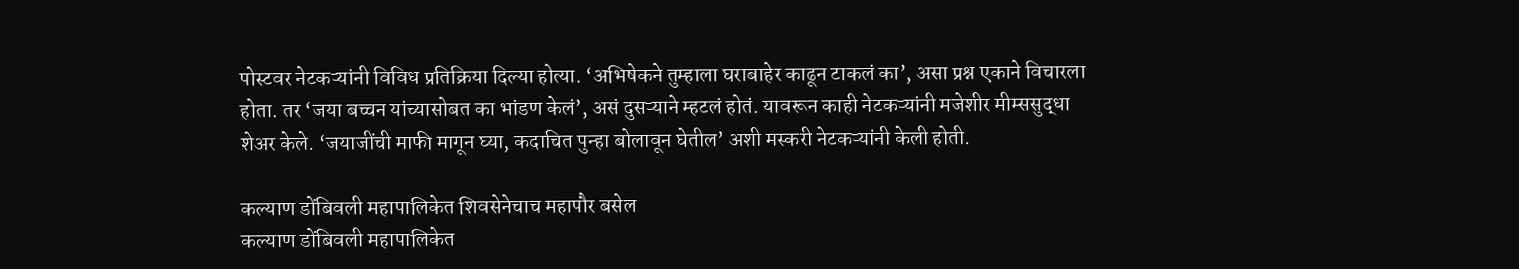पोस्टवर नेटकऱ्यांनी विविध प्रतिक्रिया दिल्या होत्या. ‘अभिषेकने तुम्हाला घराबाहेर काढून टाकलं का’, असा प्रश्न एकाने विचारला होता. तर ‘जया बच्चन यांच्यासोबत का भांडण केलं’, असं दुसऱ्याने म्हटलं होतं. यावरून काही नेटकऱ्यांनी मजेशीर मीम्ससुद्धा शेअर केले. ‘जयाजींची माफी मागून घ्या, कदाचित पुन्हा बोलावून घेतील’ अशी मस्करी नेटकऱ्यांनी केली होती.

कल्याण डोंबिवली महापालिकेत शिवसेनेचाच महापौर बसेल
कल्याण डोंबिवली महापालिकेत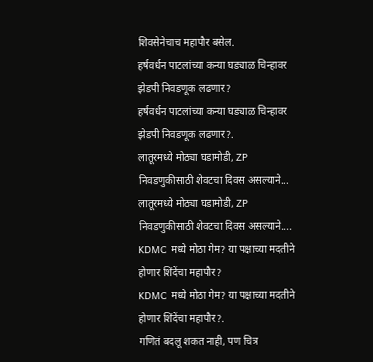शिवसेनेचाच महापौर बसेल.
हर्षवर्धन पाटलांच्या कन्या घड्याळ चिन्हावर झेडपी निवडणूक लढणार?
हर्षवर्धन पाटलांच्या कन्या घड्याळ चिन्हावर झेडपी निवडणूक लढणार?.
लातूरमध्ये मोठ्या घडामोडी, ZP निवडणुकीसाठी शेवटचा दिवस असल्याने...
लातूरमध्ये मोठ्या घडामोडी, ZP निवडणुकीसाठी शेवटचा दिवस असल्याने....
KDMC मध्ये मोठा गेम? या पक्षाच्या मदतीने होणार शिंदेंचा महापौर?
KDMC मध्ये मोठा गेम? या पक्षाच्या मदतीने होणार शिंदेंचा महापौर?.
गणितं बदलू शकत नाही, पण चित्र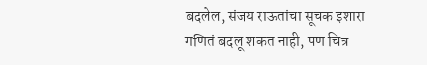बदलेल, संजय राऊतांचा सूचक इशारा
गणितं बदलू शकत नाही, पण चित्र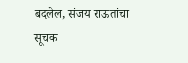बदलेल, संजय राऊतांचा सूचक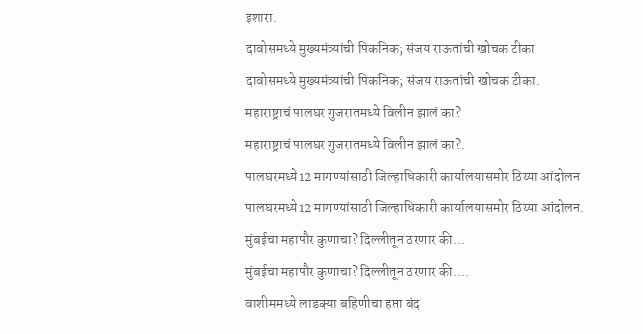इशारा.
दावोसमध्ये मुख्यमंत्र्यांची पिकनिक; संजय राऊतांची खोचक टीका
दावोसमध्ये मुख्यमंत्र्यांची पिकनिक; संजय राऊतांची खोचक टीका.
महाराष्ट्राचं पालघर गुजरातमध्ये विलीन झालं का?
महाराष्ट्राचं पालघर गुजरातमध्ये विलीन झालं का?.
पालघरमध्ये12 मागण्यांसाठी जिल्हाधिकारी कार्यालयासमोर ठिय्या आंदोलन
पालघरमध्ये12 मागण्यांसाठी जिल्हाधिकारी कार्यालयासमोर ठिय्या आंदोलन.
मुंबईचा महापौर कुणाचा? दिल्लीतून ठरणार की...
मुंबईचा महापौर कुणाचा? दिल्लीतून ठरणार की....
वाशीममध्ये लाडक्या बहिणीचा हप्ता बंद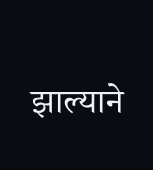झाल्याने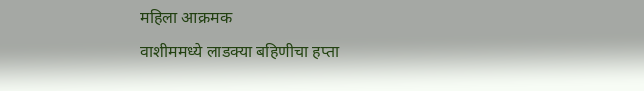महिला आक्रमक
वाशीममध्ये लाडक्या बहिणीचा हप्ता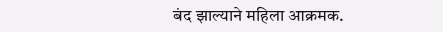बंद झाल्याने महिला आक्रमक.